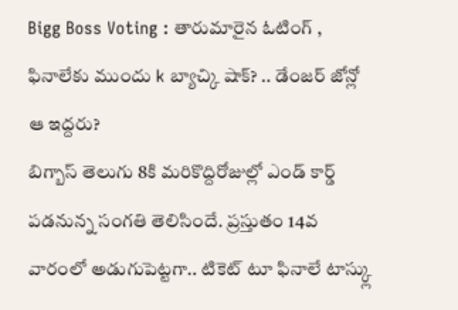Bigg Boss Voting : తారుమారైన ఓటింగ్ , ఫినాలేకు ముందు k బ్యాచ్కి షాక్? .. డేంజర్ జోన్లో ఆ ఇద్దరు?
బిగ్బాస్ తెలుగు 8కి మరికొద్దిరోజుల్లో ఎండ్ కార్డ్ పడనున్న సంగతి తెలిసిందే. ప్రస్తుతం 14వ వారంలో అడుగుపెట్టగా.. టికెట్ టూ ఫినాలే టాస్క్లు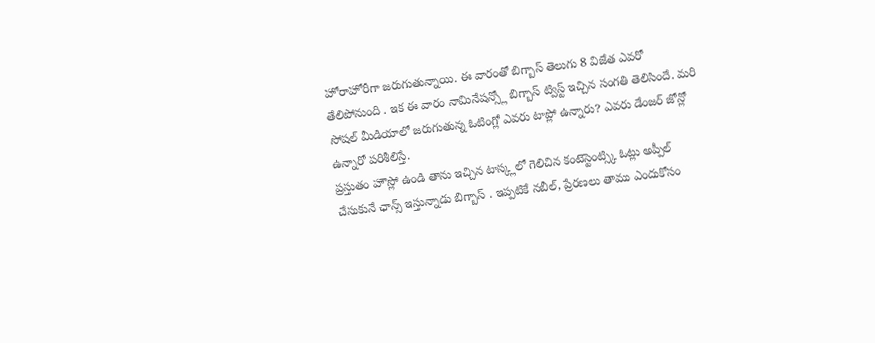హోరాహోరీగా జరుగుతున్నాయి. ఈ వారంతో బిగ్బాస్ తెలుగు 8 విజేత ఎవరో తేలిపోనుంది . ఇక ఈ వారం నామినేషన్స్లో బిగ్బాస్ ట్విస్ట్ ఇచ్చిన సంగతి తెలిసిందే. మరి సోషల్ మీడియాలో జరుగుతున్న ఓటింగ్లో ఎవరు టాప్లో ఉన్నారు? ఎవరు డేంజర్ జోన్లో ఉన్నారో పరిశీలిస్తే.
ప్రస్తుతం హౌస్లో ఉండి తాను ఇచ్చిన టాస్క్లలో గెలిచిన కంటెస్టెంట్స్కి ఓట్లు అప్పీల్ చేసుకునే ఛాన్స్ ఇస్తున్నాడు బిగ్బాస్ . ఇప్పటికే నబీల్, ప్రేరణలు తాము ఎందుకోసం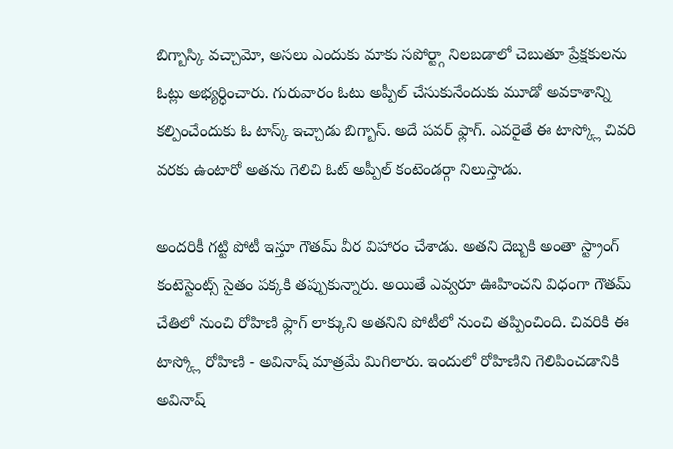బిగ్బాస్కి వచ్చామో, అసలు ఎందుకు మాకు సపోర్ట్గా నిలబడాలో చెబుతూ ప్రేక్షకులను ఓట్లు అభ్యర్ధించారు. గురువారం ఓటు అప్పీల్ చేసుకునేందుకు మూడో అవకాశాన్ని కల్పించేందుకు ఓ టాస్క్ ఇచ్చాడు బిగ్బాస్. అదే పవర్ ఫ్లాగ్. ఎవరైతే ఈ టాస్క్లో చివరి వరకు ఉంటారో అతను గెలిచి ఓట్ అప్పీల్ కంటెండర్గా నిలుస్తాడు.

అందరికీ గట్టి పోటీ ఇస్తూ గౌతమ్ వీర విహారం చేశాడు. అతని దెబ్బకి అంతా స్ట్రాంగ్ కంటెస్టెంట్స్ సైతం పక్కకి తప్పుకున్నారు. అయితే ఎవ్వరూ ఊహించని విధంగా గౌతమ్ చేతిలో నుంచి రోహిణి ఫ్లాగ్ లాక్కుని అతనిని పోటీలో నుంచి తప్పించింది. చివరికి ఈ టాస్క్లో రోహిణి - అవినాష్ మాత్రమే మిగిలారు. ఇందులో రోహిణిని గెలిపించడానికి అవినాష్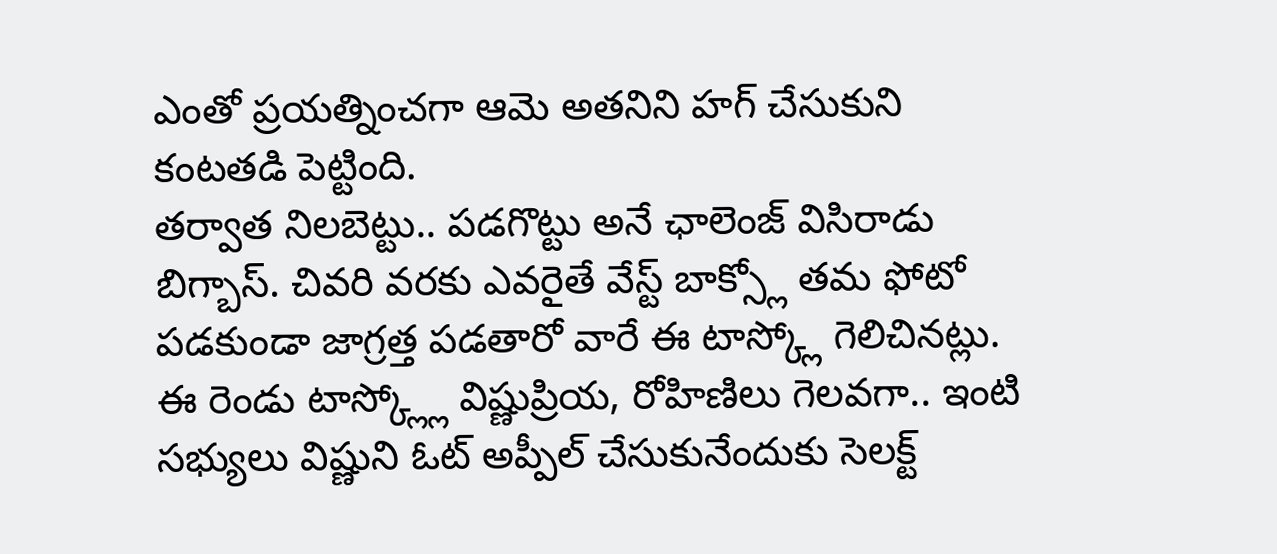ఎంతో ప్రయత్నించగా ఆమె అతనిని హగ్ చేసుకుని కంటతడి పెట్టింది.
తర్వాత నిలబెట్టు.. పడగొట్టు అనే ఛాలెంజ్ విసిరాడు బిగ్బాస్. చివరి వరకు ఎవరైతే వేస్ట్ బాక్స్లో తమ ఫోటో పడకుండా జాగ్రత్త పడతారో వారే ఈ టాస్క్లో గెలిచినట్లు. ఈ రెండు టాస్క్ల్లో విష్ణుప్రియ, రోహిణిలు గెలవగా.. ఇంటి సభ్యులు విష్ణుని ఓట్ అప్పీల్ చేసుకునేందుకు సెలక్ట్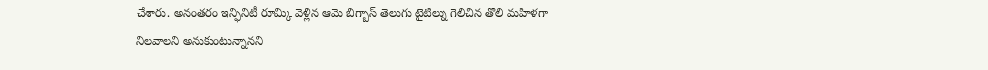చేశారు. అనంతరం ఇన్ఫినిటీ రూమ్కి వెళ్లిన ఆమె బిగ్బాస్ తెలుగు టైటిల్ను గెలిచిన తొలి మహిళగా నిలవాలని అనుకుంటున్నానని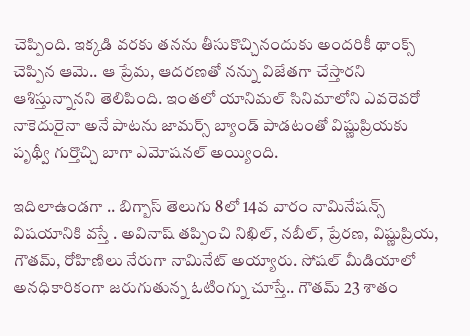చెప్పింది. ఇక్కడి వరకు తనను తీసుకొచ్చినందుకు అందరికీ థాంక్స్ చెప్పిన ఆమె.. ఆ ప్రేమ, ఆదరణతో నన్ను విజేతగా చేస్తారని ఆశిస్తున్నానని తెలిపింది. ఇంతలో యానిమల్ సినిమాలోని ఎవరెవరో నాకెదురైనా అనే పాటను జామర్స్ బ్యాండ్ పాడటంతో విష్ణుప్రియకు పృథ్వీ గుర్తొచ్చి బాగా ఎమోషనల్ అయ్యింది.

ఇదిలాఉండగా .. బిగ్బాస్ తెలుగు 8లో 14వ వారం నామినేషన్స్ విషయానికి వస్తే . అవినాష్ తప్పించి నిఖిల్, నబీల్, ప్రేరణ, విష్ణుప్రియ, గౌతమ్, రోహిణిలు నేరుగా నామినేట్ అయ్యారు. సోషల్ మీడియాలో అనధికారికంగా జరుగుతున్న ఓటింగ్ను చూస్తే.. గౌతమ్ 23 శాతం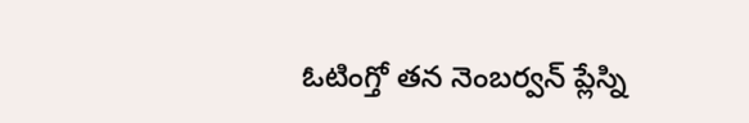ఓటింగ్తో తన నెంబర్వన్ ప్లేస్ని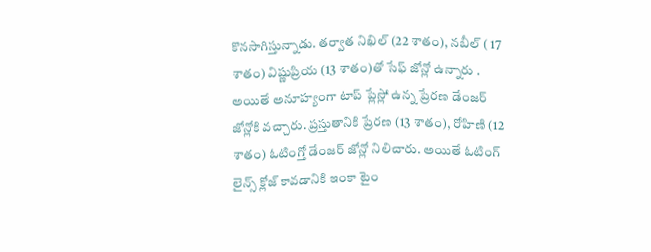కొనసాగిస్తున్నాడు. తర్వాత నిఖిల్ (22 శాతం), నబీల్ ( 17 శాతం) విష్ణుప్రియ (13 శాతం)తో సేఫ్ జోన్లో ఉన్నారు . అయితే అనూహ్యంగా టాప్ ప్లేస్లో ఉన్న ప్రేరణ డేంజర్ జోన్లోకి వచ్చారు. ప్రస్తుతానికి ప్రేరణ (13 శాతం), రోహిణి (12 శాతం) ఓటింగ్తో డేంజర్ జోన్లో నిలిచారు. అయితే ఓటింగ్ లైన్స్ క్లోజ్ కావడానికి ఇంకా టైం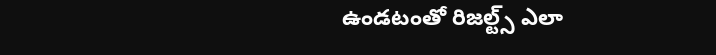ఉండటంతో రిజల్ట్స్ ఎలా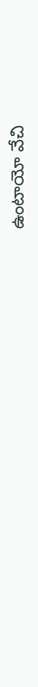ఉంటాయో వేచి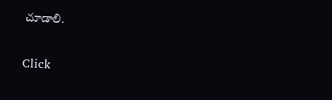చూడాలి.


Click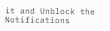it and Unblock the Notifications